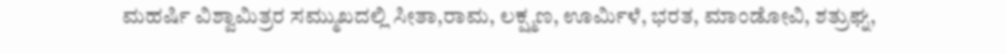ಮಹರ್ಷಿ ವಿಶ್ವಾಮಿತ್ರರ ಸಮ್ಮುಖದಲ್ಲಿ ಸೀತಾ,ರಾಮ, ಲಕ್ಷ್ಮಣ, ಊರ್ಮಿಳೆ, ಭರತ, ಮಾಂಡೋವಿ, ಶತ್ರುಘ್ನ,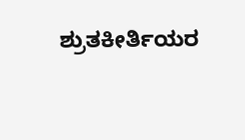ಶ್ರುತಕೀರ್ತಿಯರ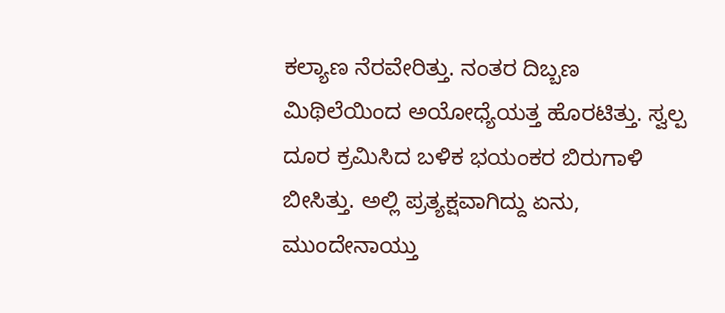ಕಲ್ಯಾಣ ನೆರವೇರಿತ್ತು. ನಂತರ ದಿಬ್ಬಣ ಮಿಥಿಲೆಯಿಂದ ಅಯೋಧ್ಯೆಯತ್ತ ಹೊರಟಿತ್ತು. ಸ್ವಲ್ಪ ದೂರ ಕ್ರಮಿಸಿದ ಬಳಿಕ ಭಯಂಕರ ಬಿರುಗಾಳಿ ಬೀಸಿತ್ತು. ಅಲ್ಲಿ ಪ್ರತ್ಯಕ್ಷವಾಗಿದ್ದು ಏನು, ಮುಂದೇನಾಯ್ತು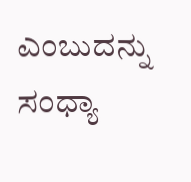ಎಂಬುದನ್ನು ಸಂಧ್ಯಾ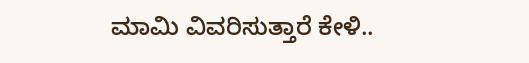ಮಾಮಿ ವಿವರಿಸುತ್ತಾರೆ ಕೇಳಿ..